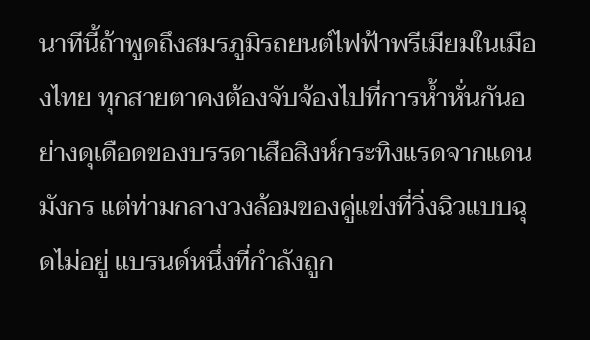นาทีนี้ถ้าพูดถึงสมรภูมิรถยนต์ไฟฟ้าพรีเมียมในเมืองไทย ทุกสายตาคงต้องจับจ้องไปที่การห้ำหั่นกันอย่างดุเดือดของบรรดาเสือสิงห์กระทิงแรดจากแดนมังกร แต่ท่ามกลางวงล้อมของคู่แข่งที่วิ่งฉิวแบบฉุดไม่อยู่ แบรนด์หนึ่งที่กำลังถูก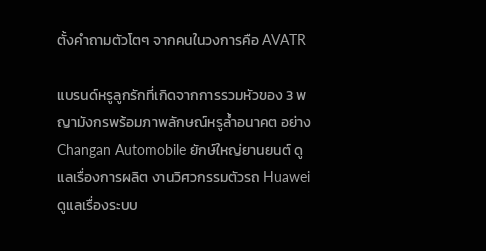ตั้งคำถามตัวโตๆ จากคนในวงการคือ AVATR

แบรนด์หรูลูกรักที่เกิดจากการรวมหัวของ 3 พญามังกรพร้อมภาพลักษณ์หรูล้ำอนาคต อย่าง Changan Automobile ยักษ์ใหญ่ยานยนต์ ดูแลเรื่องการผลิต งานวิศวกรรมตัวรถ Huawei ดูแลเรื่องระบบ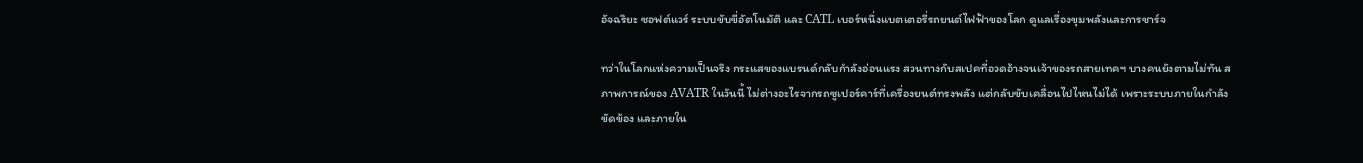อัจฉริยะ ซอฟต์แวร์ ระบบขับขี่อัตโนมัติ และ CATL เบอร์หนึ่งแบตเตอรี่รถยนต์ไฟฟ้าของโลก ดูแลเรื่องขุมพลังและการชาร์จ

ทว่าในโลกแห่งความเป็นจริง กระแสของแบรนด์กลับกำลังอ่อนแรง สวนทางกับสเปคที่อวดอ้างจนเจ้าของรถสายเทคฯ บางคนยังตามไม่ทัน สภาพการณ์ของ AVATR ในวันนี้ ไม่ต่างอะไรจากรถซูเปอร์คาร์ที่เครื่องยนต์ทรงพลัง แต่กลับขับเคลื่อนไปไหนไม่ได้ เพราะระบบภายในกำลังขัดข้อง และภายใน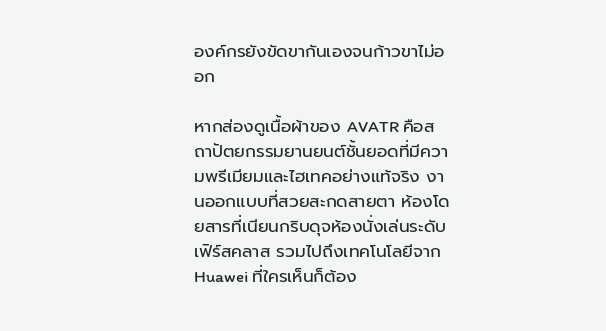องค์กรยังขัดขากันเองจนก้าวขาไม่ออก

หากส่องดูเนื้อผ้าของ AVATR คือสถาปัตยกรรมยานยนต์ชั้นยอดที่มีความพรีเมียมและไฮเทคอย่างแท้จริง งานออกแบบที่สวยสะกดสายตา ห้องโดยสารที่เนียนกริบดุจห้องนั่งเล่นระดับเฟิร์สคลาส รวมไปถึงเทคโนโลยีจาก Huawei ที่ใครเห็นก็ต้อง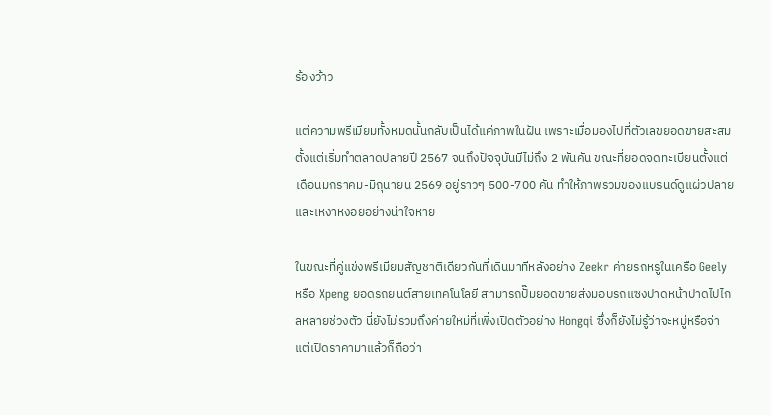ร้องว้าว

แต่ความพรีเมียมทั้งหมดนั้นกลับเป็นได้แค่ภาพในฝัน เพราะเมื่อมองไปที่ตัวเลขยอดขายสะสม ตั้งแต่เริ่มทำตลาดปลายปี 2567 จนถึงปัจจุบันมีไม่ถึง 2 พันคัน ขณะที่ยอดจดทะเบียนตั้งแต่เดือนมกราคม-มิถุนายน 2569 อยู่ราวๆ 500-700 คัน ทำให้ภาพรวมของแบรนด์ดูแผ่วปลายและเหงาหงอยอย่างน่าใจหาย

ในขณะที่คู่แข่งพรีเมียมสัญชาติเดียวกันที่เดินมาทีหลังอย่าง Zeekr ค่ายรถหรูในเครือ Geely หรือ Xpeng ยอดรถยนต์สายเทคโนโลยี สามารถปั๊มยอดขายส่งมอบรถแซงปาดหน้าปาดไปไกลหลายช่วงตัว นี่ยังไม่รวมถึงค่ายใหม่ที่เพิ่งเปิดตัวอย่าง Hongqi ซึ่งก็ยังไม่รู้ว่าจะหมู่หรือจ่า แต่เปิดราคามาแล้วก็ถือว่า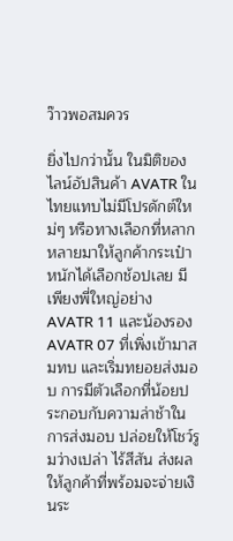ว๊าวพอสมควร

ยิ่งไปกว่านั้น ในมิติของไลน์อัปสินค้า AVATR ในไทยแทบไม่มีโปรดักต์ใหม่ๆ หรือทางเลือกที่หลากหลายมาให้ลูกค้ากระเป๋าหนักได้เลือกช้อปเลย มีเพียงพี่ใหญ่อย่าง AVATR 11 และน้องรอง AVATR 07 ที่เพิ่งเข้ามาสมทบ และเริ่มทยอยส่งมอบ การมีตัวเลือกที่น้อยประกอบกับความล่าช้าในการส่งมอบ ปล่อยให้โชว์รูมว่างเปล่า ไร้สีสัน ส่งผลให้ลูกค้าที่พร้อมจะจ่ายเงินระ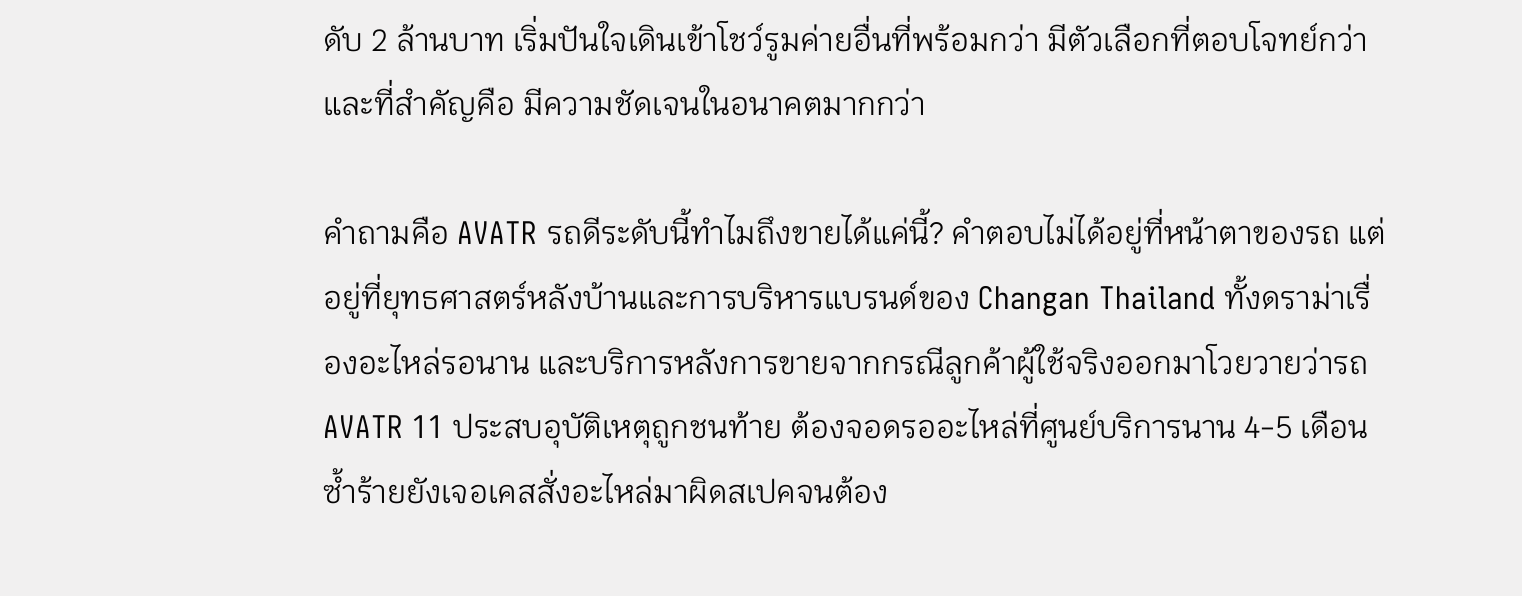ดับ 2 ล้านบาท เริ่มปันใจเดินเข้าโชว์รูมค่ายอื่นที่พร้อมกว่า มีตัวเลือกที่ตอบโจทย์กว่า และที่สำคัญคือ มีความชัดเจนในอนาคตมากกว่า

คำถามคือ AVATR รถดีระดับนี้ทำไมถึงขายได้แค่นี้? คำตอบไม่ได้อยู่ที่หน้าตาของรถ แต่อยู่ที่ยุทธศาสตร์หลังบ้านและการบริหารแบรนด์ของ Changan Thailand ทั้งดราม่าเรื่องอะไหล่รอนาน และบริการหลังการขายจากกรณีลูกค้าผู้ใช้จริงออกมาโวยวายว่ารถ AVATR 11 ประสบอุบัติเหตุถูกชนท้าย ต้องจอดรออะไหล่ที่ศูนย์บริการนาน 4-5 เดือน ซ้ำร้ายยังเจอเคสสั่งอะไหล่มาผิดสเปคจนต้อง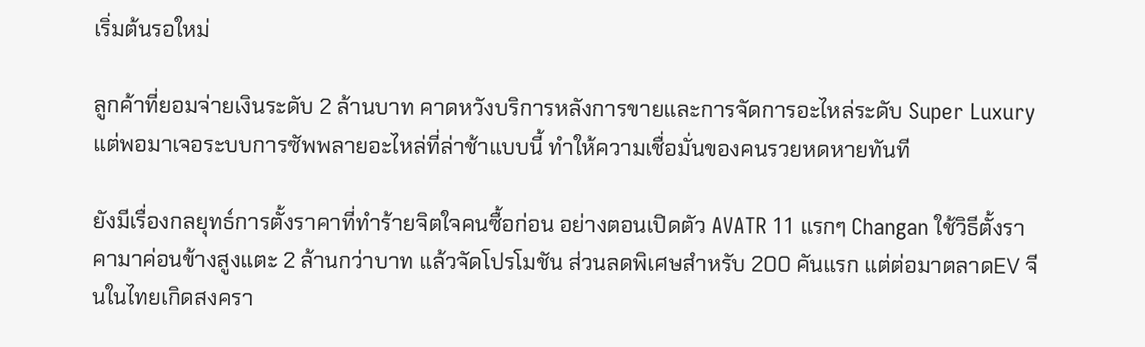เริ่มต้นรอใหม่

ลูกค้าที่ยอมจ่ายเงินระดับ 2 ล้านบาท คาดหวังบริการหลังการขายและการจัดการอะไหล่ระดับ Super Luxury แต่พอมาเจอระบบการซัพพลายอะไหล่ที่ล่าช้าแบบนี้ ทำให้ความเชื่อมั่นของคนรวยหดหายทันที

ยังมีเรื่องกลยุทธ์การตั้งราคาที่ทำร้ายจิตใจคนซื้อก่อน อย่างตอนเปิดตัว AVATR 11 แรกๆ Changan ใช้วิธีตั้งราคามาค่อนข้างสูงแตะ 2 ล้านกว่าบาท แล้วจัดโปรโมชัน ส่วนลดพิเศษสำหรับ 200 คันแรก แต่ต่อมาตลาดEV จีนในไทยเกิดสงครา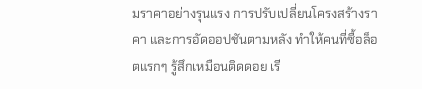มราคาอย่างรุนแรง การปรับเปลี่ยนโครงสร้างราคา และการอัดออปชันตามหลัง ทำให้คนที่ซื้อล็อตแรกๆ รู้สึกเหมือนติดดอย เรี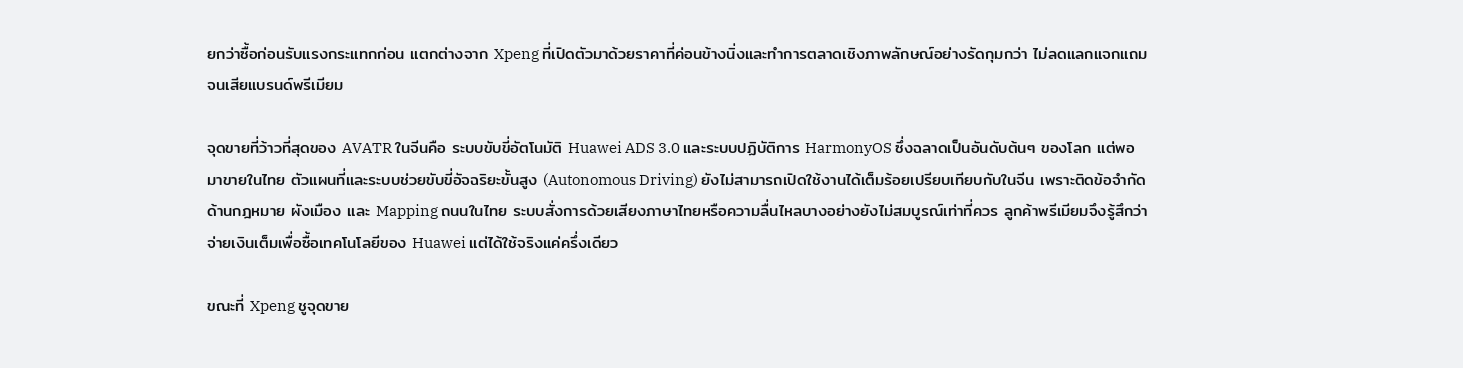ยกว่าซื้อก่อนรับแรงกระแทกก่อน แตกต่างจาก Xpeng ที่เปิดตัวมาด้วยราคาที่ค่อนข้างนิ่งและทำการตลาดเชิงภาพลักษณ์อย่างรัดกุมกว่า ไม่ลดแลกแจกแถมจนเสียแบรนด์พรีเมียม

จุดขายที่ว้าวที่สุดของ AVATR ในจีนคือ ระบบขับขี่อัตโนมัติ Huawei ADS 3.0 และระบบปฏิบัติการ HarmonyOS ซึ่งฉลาดเป็นอันดับต้นๆ ของโลก แต่พอมาขายในไทย ตัวแผนที่และระบบช่วยขับขี่อัจฉริยะขั้นสูง (Autonomous Driving) ยังไม่สามารถเปิดใช้งานได้เต็มร้อยเปรียบเทียบกับในจีน เพราะติดข้อจำกัดด้านกฎหมาย ผังเมือง และ Mapping ถนนในไทย ระบบสั่งการด้วยเสียงภาษาไทยหรือความลื่นไหลบางอย่างยังไม่สมบูรณ์เท่าที่ควร ลูกค้าพรีเมียมจึงรู้สึกว่าจ่ายเงินเต็มเพื่อซื้อเทคโนโลยีของ Huawei แต่ได้ใช้จริงแค่ครึ่งเดียว

ขณะที่ Xpeng ชูจุดขาย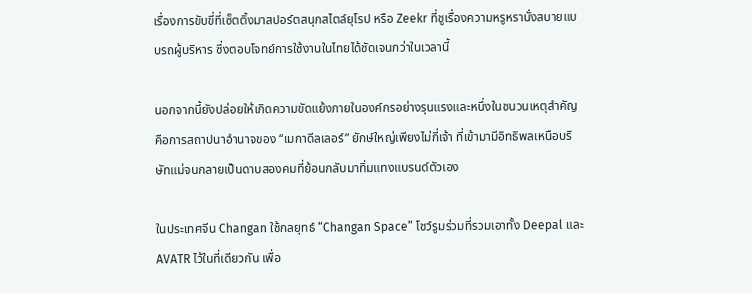เรื่องการขับขี่ที่เซ็ตติ้งมาสปอร์ตสนุกสไตล์ยุโรป หรือ Zeekr ที่ชูเรื่องความหรูหรานั่งสบายแบบรถผู้บริหาร ซึ่งตอบโจทย์การใช้งานในไทยได้ชัดเจนกว่าในเวลานี้

นอกจากนี้ยังปล่อยให้เกิดความขัดแย้งภายในองค์กรอย่างรุนแรงและหนึ่งในชนวนเหตุสำคัญคือการสถาปนาอำนาจของ “เมกาดีลเลอร์” ยักษ์ใหญ่เพียงไม่กี่เจ้า ที่เข้ามามีอิทธิพลเหนือบริษัทแม่จนกลายเป็นดาบสองคมที่ย้อนกลับมาทิ่มแทงแบรนด์ตัวเอง

ในประเทศจีน Changan ใช้กลยุทธ์ “Changan Space” โชว์รูมร่วมที่รวมเอาทั้ง Deepal และ AVATR ไว้ในที่เดียวกัน เพื่อ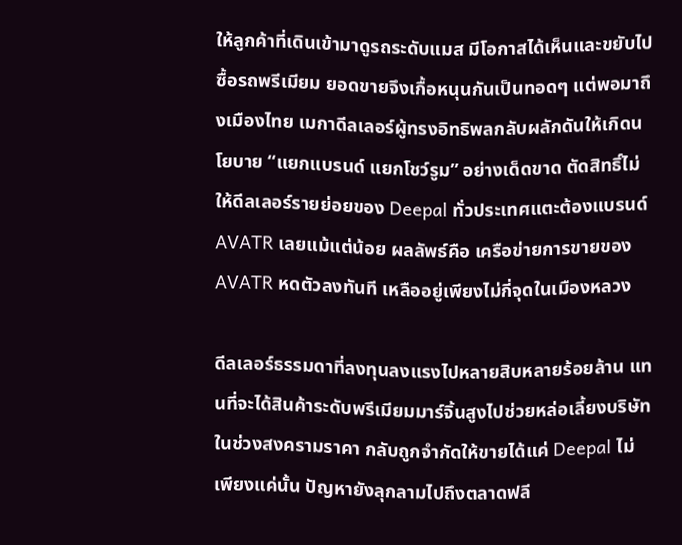ให้ลูกค้าที่เดินเข้ามาดูรถระดับแมส มีโอกาสได้เห็นและขยับไปซื้อรถพรีเมียม ยอดขายจึงเกื้อหนุนกันเป็นทอดๆ แต่พอมาถึงเมืองไทย เมกาดีลเลอร์ผู้ทรงอิทธิพลกลับผลักดันให้เกิดนโยบาย “แยกแบรนด์ แยกโชว์รูม” อย่างเด็ดขาด ตัดสิทธิ์ไม่ให้ดีลเลอร์รายย่อยของ Deepal ทั่วประเทศแตะต้องแบรนด์ AVATR เลยแม้แต่น้อย ผลลัพธ์คือ เครือข่ายการขายของ AVATR หดตัวลงทันที เหลืออยู่เพียงไม่กี่จุดในเมืองหลวง

ดีลเลอร์ธรรมดาที่ลงทุนลงแรงไปหลายสิบหลายร้อยล้าน แทนที่จะได้สินค้าระดับพรีเมียมมาร์จิ้นสูงไปช่วยหล่อเลี้ยงบริษัทในช่วงสงครามราคา กลับถูกจำกัดให้ขายได้แค่ Deepal ไม่เพียงแค่นั้น ปัญหายังลุกลามไปถึงตลาดฟลี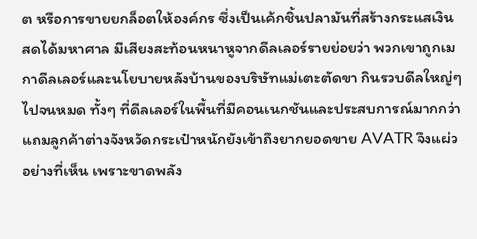ต หรือการขายยกล็อตให้องค์กร ซึ่งเป็นเค้กชิ้นปลามันที่สร้างกระแสเงินสดได้มหาศาล มีเสียงสะท้อนหนาหูจากดีลเลอร์รายย่อยว่า พวกเขาถูกเมกาดีลเลอร์และนโยบายหลังบ้านของบริษัทแม่เตะตัดขา กินรวบดีลใหญ่ๆ ไปจนหมด ทั้งๆ ที่ดีลเลอร์ในพื้นที่มีคอนเนกชันและประสบการณ์มากกว่า แถมลูกค้าต่างจังหวัดกระเป๋าหนักยังเข้าถึงยากยอดขาย AVATR จึงแผ่วอย่างที่เห็น เพราะขาดพลัง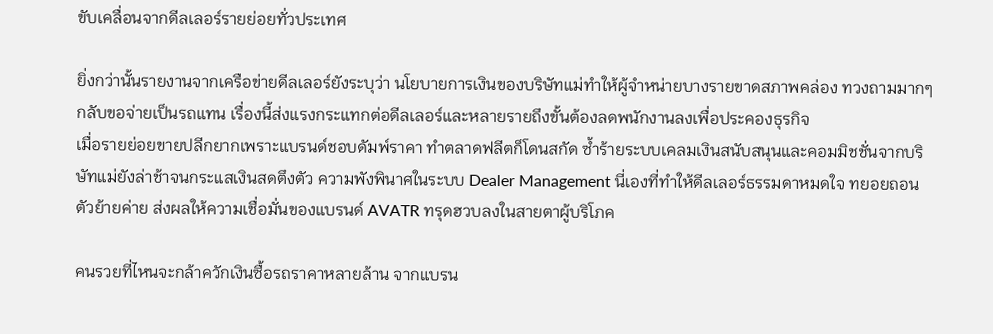ขับเคลื่อนจากดีลเลอร์รายย่อยทั่วประเทศ

ยิ่งกว่านั้นรายงานจากเครือข่ายดีลเลอร์ยังระบุว่า นโยบายการเงินของบริษัทแม่ทำให้ผู้จำหน่ายบางรายขาดสภาพคล่อง ทวงถามมากๆ กลับขอจ่ายเป็นรถแทน เรื่องนี้ส่งแรงกระแทกต่อดีลเลอร์และหลายรายถึงขั้นต้องลดพนักงานลงเพื่อประคองธุรกิจ
เมื่อรายย่อยขายปลีกยากเพราะแบรนด์ชอบดัมพ์ราคา ทำตลาดฟลีตก็โดนสกัด ซ้ำร้ายระบบเคลมเงินสนับสนุนและคอมมิชชั่นจากบริษัทแม่ยังล่าช้าจนกระแสเงินสดตึงตัว ความพังพินาศในระบบ Dealer Management นี่เองที่ทำให้ดีลเลอร์ธรรมดาหมดใจ ทยอยถอนตัวย้ายค่าย ส่งผลให้ความเชื่อมั่นของแบรนด์ AVATR ทรุดฮวบลงในสายตาผู้บริโภค

คนรวยที่ไหนจะกล้าควักเงินซื้อรถราคาหลายล้าน จากแบรน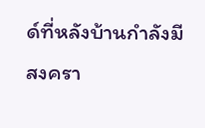ด์ที่หลังบ้านกำลังมีสงครา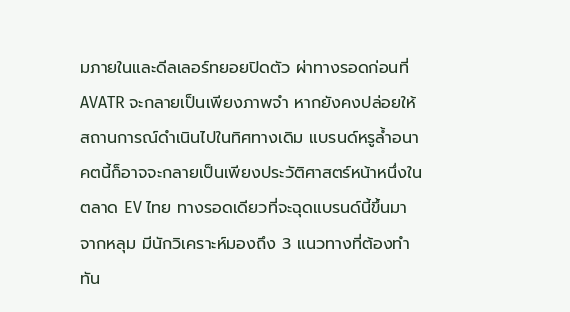มภายในและดีลเลอร์ทยอยปิดตัว ผ่าทางรอดก่อนที่ AVATR จะกลายเป็นเพียงภาพจำ หากยังคงปล่อยให้สถานการณ์ดำเนินไปในทิศทางเดิม แบรนด์หรูล้ำอนาคตนี้ก็อาจจะกลายเป็นเพียงประวัติศาสตร์หน้าหนึ่งในตลาด EV ไทย ทางรอดเดียวที่จะฉุดแบรนด์นี้ขึ้นมาจากหลุม มีนักวิเคราะห์มองถึง 3 แนวทางที่ต้องทำทัน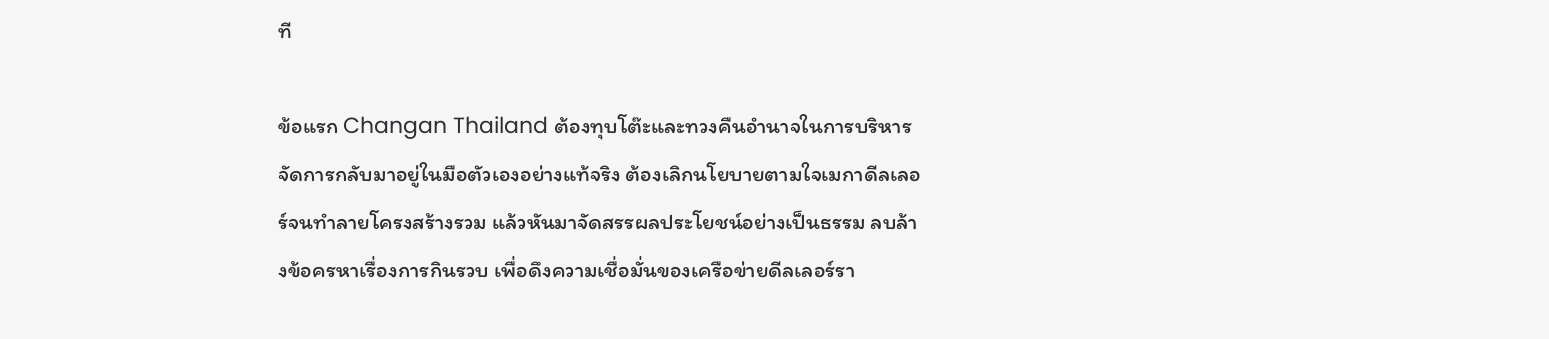ที

ข้อแรก Changan Thailand ต้องทุบโต๊ะและทวงคืนอำนาจในการบริหารจัดการกลับมาอยู่ในมือตัวเองอย่างแท้จริง ต้องเลิกนโยบายตามใจเมกาดีลเลอร์จนทำลายโครงสร้างรวม แล้วหันมาจัดสรรผลประโยชน์อย่างเป็นธรรม ลบล้างข้อครหาเรื่องการกินรวบ เพื่อดึงความเชื่อมั่นของเครือข่ายดีลเลอร์รา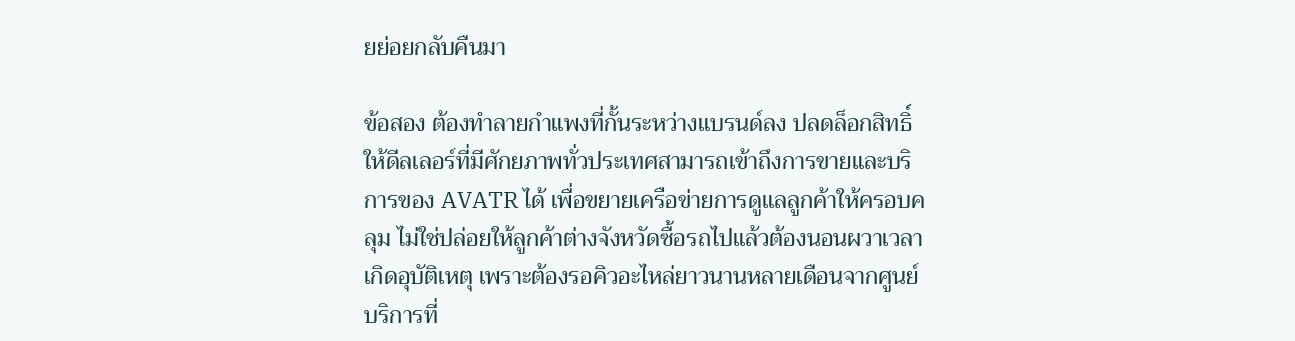ยย่อยกลับคืนมา

ข้อสอง ต้องทำลายกำแพงที่กั้นระหว่างแบรนด์ลง ปลดล็อกสิทธิ์ให้ดีลเลอร์ที่มีศักยภาพทั่วประเทศสามารถเข้าถึงการขายและบริการของ AVATR ได้ เพื่อขยายเครือข่ายการดูแลลูกค้าให้ครอบคลุม ไม่ใช่ปล่อยให้ลูกค้าต่างจังหวัดซื้อรถไปแล้วต้องนอนผวาเวลาเกิดอุบัติเหตุ เพราะต้องรอคิวอะไหล่ยาวนานหลายเดือนจากศูนย์บริการที่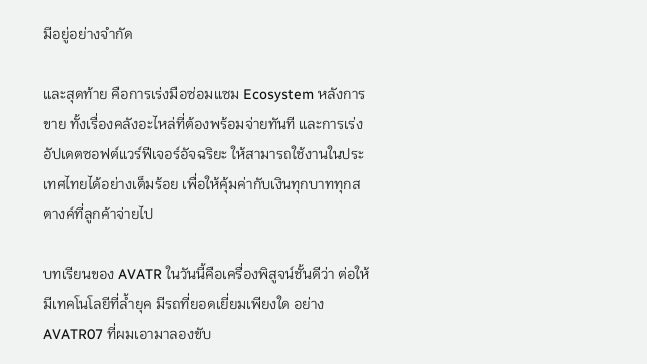มีอยู่อย่างจำกัด

และสุดท้าย คือการเร่งมือซ่อมแซม Ecosystem หลังการขาย ทั้งเรื่องคลังอะไหล่ที่ต้องพร้อมจ่ายทันที และการเร่งอัปเดตซอฟต์แวร์ฟีเจอร์อัจฉริยะ ให้สามารถใช้งานในประเทศไทยได้อย่างเต็มร้อย เพื่อให้คุ้มค่ากับเงินทุกบาททุกสตางค์ที่ลูกค้าจ่ายไป

บทเรียนของ AVATR ในวันนี้คือเครื่องพิสูจน์ชั้นดีว่า ต่อให้มีเทคโนโลยีที่ล้ำยุค มีรถที่ยอดเยี่ยมเพียงใด อย่าง AVATR07 ที่ผมเอามาลองขับ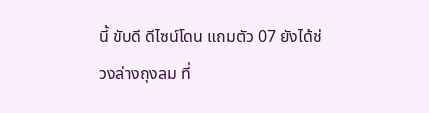นี้ ขับดี ดีไซน์โดน แถมตัว 07 ยังได้ช่วงล่างถุงลม ที่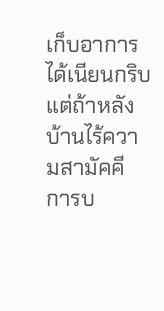เก็บอาการได้เนียนกริบ แต่ถ้าหลังบ้านไร้ความสามัคคี การบ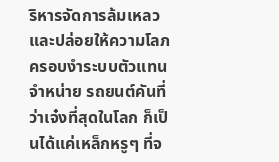ริหารจัดการล้มเหลว และปล่อยให้ความโลภครอบงำระบบตัวแทนจำหน่าย รถยนต์คันที่ว่าเจ๋งที่สุดในโลก ก็เป็นได้แค่เหล็กหรูๆ ที่จ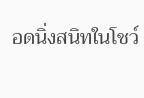อดนิ่งสนิทในโชว์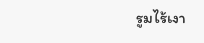รูมไร้เงา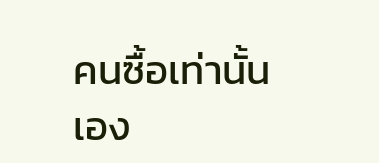คนซื้อเท่านั้นเอง